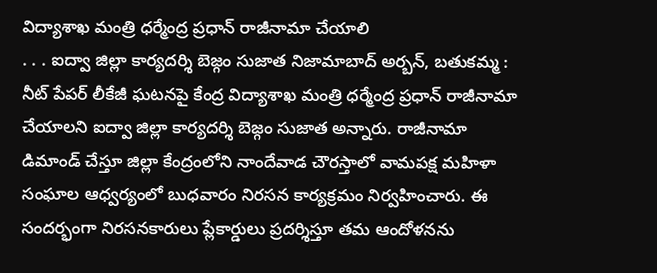విద్యాశాఖ మంత్రి ధర్మేంద్ర ప్రధాన్ రాజీనామా చేయాలి
. . . ఐద్వా జిల్లా కార్యదర్శి బెజ్గం సుజాత నిజామాబాద్ అర్బన్, బతుకమ్మ : నీట్ పేపర్ లీకేజీ ఘటనపై కేంద్ర విద్యాశాఖ మంత్రి ధర్మేంద్ర ప్రధాన్ రాజీనామా చేయాలని ఐద్వా జిల్లా కార్యదర్శి బెజ్గం సుజాత అన్నారు. రాజీనామా డిమాండ్ చేస్తూ జిల్లా కేంద్రంలోని నాందేవాడ చౌరస్తాలో వామపక్ష మహిళా సంఘాల ఆధ్వర్యంలో బుధవారం నిరసన కార్యక్రమం నిర్వహించారు. ఈ సందర్భంగా నిరసనకారులు ప్లేకార్డులు ప్రదర్శిస్తూ తమ ఆందోళనను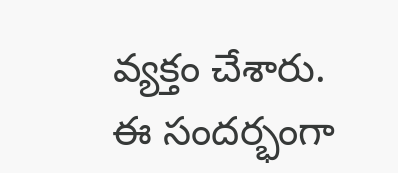వ్యక్తం చేశారు. ఈ సందర్భంగా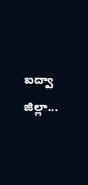ఐద్వా జిల్లా...